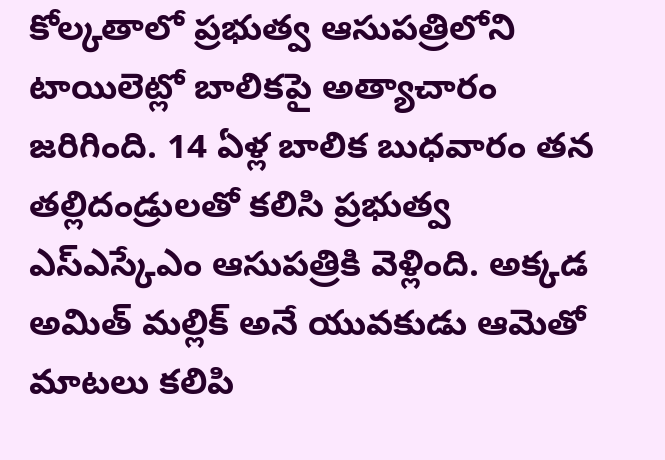కోల్కతాలో ప్రభుత్వ ఆసుపత్రిలోని టాయిలెట్లో బాలికపై అత్యాచారం జరిగింది. 14 ఏళ్ల బాలిక బుధవారం తన తల్లిదండ్రులతో కలిసి ప్రభుత్వ ఎస్ఎస్కేఎం ఆసుపత్రికి వెళ్లింది. అక్కడ అమిత్ మల్లిక్ అనే యువకుడు ఆమెతో మాటలు కలిపి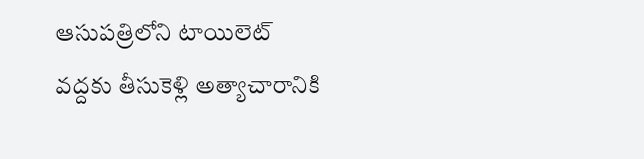ఆసుపత్రిలోని టాయిలెట్ వద్దకు తీసుకెళ్లి అత్యాచారానికి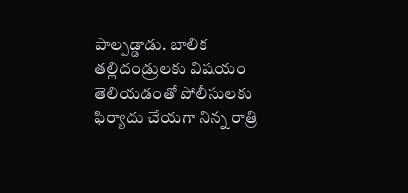పాల్పడ్డాడు. బాలిక తల్లిదండ్రులకు విషయం తెలియడంతో పోలీసులకు ఫిర్యాదు చేయగా నిన్న రాత్రి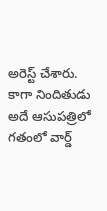అరెస్ట్ చేశారు. కాగా నిందితుడు అదే ఆసుపత్రిలో గతంలో వార్డ్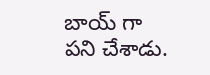బాయ్ గా పని చేశాడు.